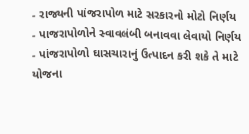- રાજ્યની પાંજરાપોળ માટે સરકારનો મોટો નિર્ણય
- પાજરાપોળોને સ્વાવલંબી બનાવવા લેવાયો નિર્ણય
- પાંજરાપોળો ઘાસચારાનું ઉત્પાદન કરી શકે તે માટે યોજના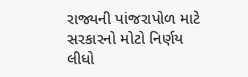રાજ્યની પાંજરાપોળ માટે સરકારનો મોટો નિર્ણય લીધો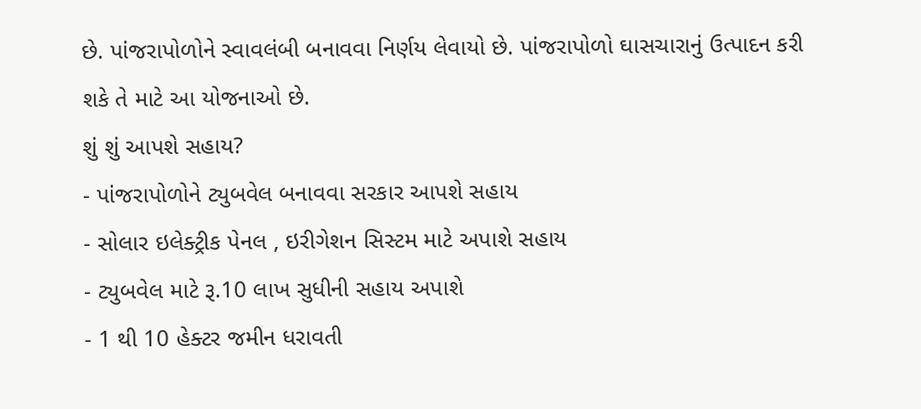છે. પાંજરાપોળોને સ્વાવલંબી બનાવવા નિર્ણય લેવાયો છે. પાંજરાપોળો ઘાસચારાનું ઉત્પાદન કરી શકે તે માટે આ યોજનાઓ છે.
શું શું આપશે સહાય?
- પાંજરાપોળોને ટ્યુબવેલ બનાવવા સરકાર આપશે સહાય
- સોલાર ઇલેક્ટ્રીક પેનલ , ઇરીગેશન સિસ્ટમ માટે અપાશે સહાય
- ટ્યુબવેલ માટે રૂ.10 લાખ સુધીની સહાય અપાશે
- 1 થી 10 હેક્ટર જમીન ધરાવતી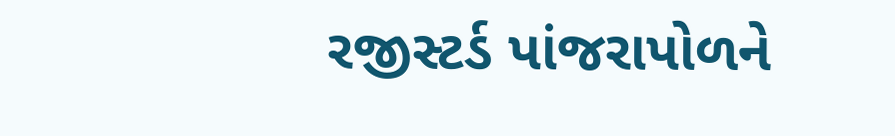રજીસ્ટર્ડ પાંજરાપોળને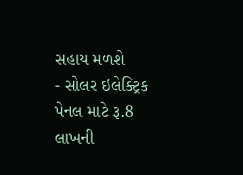સહાય મળશે
- સોલર ઇલેક્ટ્રિક પેનલ માટે રૂ.8 લાખની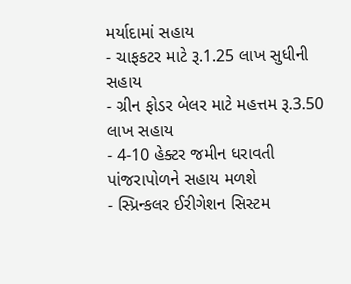મર્યાદામાં સહાય
- ચાફકટર માટે રૂ.1.25 લાખ સુધીની સહાય
- ગ્રીન ફોડર બેલર માટે મહત્તમ રૂ.3.50 લાખ સહાય
- 4-10 હેક્ટર જમીન ધરાવતી પાંજરાપોળને સહાય મળશે
- સ્પ્રિન્કલર ઈરીગેશન સિસ્ટમ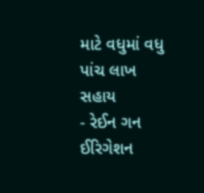માટે વધુમાં વધુ પાંચ લાખ સહાય
- રેઈન ગન ઈરિગેશન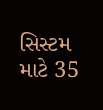સિસ્ટમ માટે 35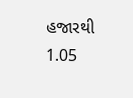હજારથી 1.05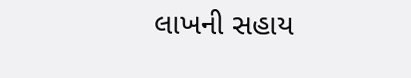લાખની સહાય